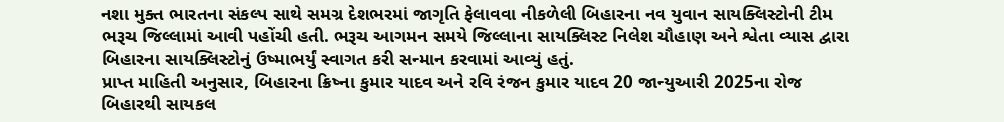નશા મુક્ત ભારતના સંકલ્પ સાથે સમગ્ર દેશભરમાં જાગૃતિ ફેલાવવા નીકળેલી બિહારના નવ યુવાન સાયક્લિસ્ટોની ટીમ ભરૂચ જિલ્લામાં આવી પહોંચી હતી. ભરૂચ આગમન સમયે જિલ્લાના સાયક્લિસ્ટ નિલેશ ચૌહાણ અને શ્વેતા વ્યાસ દ્વારા બિહારના સાયક્લિસ્ટોનું ઉષ્માભર્યું સ્વાગત કરી સન્માન કરવામાં આવ્યું હતું.
પ્રાપ્ત માહિતી અનુસાર, બિહારના ક્રિષ્ના કુમાર યાદવ અને રવિ રંજન કુમાર યાદવ 20 જાન્યુઆરી 2025ના રોજ બિહારથી સાયકલ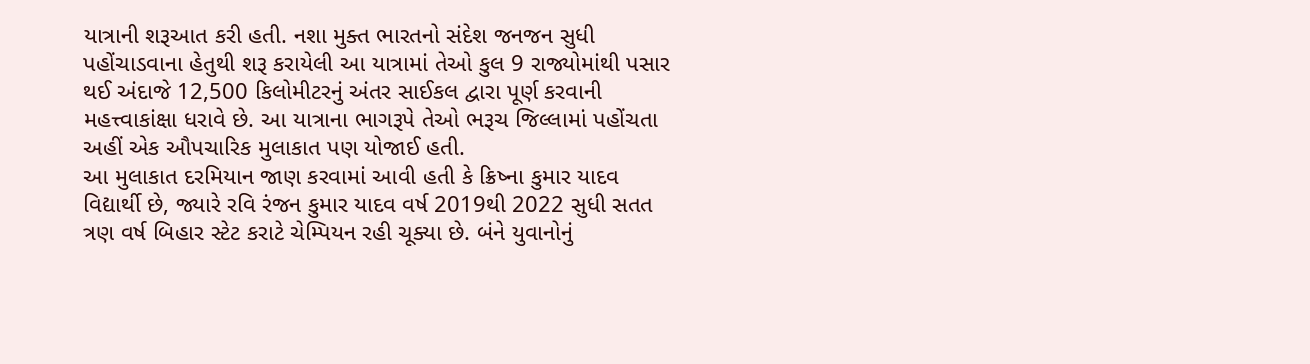યાત્રાની શરૂઆત કરી હતી. નશા મુક્ત ભારતનો સંદેશ જનજન સુધી પહોંચાડવાના હેતુથી શરૂ કરાયેલી આ યાત્રામાં તેઓ કુલ 9 રાજ્યોમાંથી પસાર થઈ અંદાજે 12,500 કિલોમીટરનું અંતર સાઈકલ દ્વારા પૂર્ણ કરવાની મહત્ત્વાકાંક્ષા ધરાવે છે. આ યાત્રાના ભાગરૂપે તેઓ ભરૂચ જિલ્લામાં પહોંચતા અહીં એક ઔપચારિક મુલાકાત પણ યોજાઈ હતી.
આ મુલાકાત દરમિયાન જાણ કરવામાં આવી હતી કે ક્રિષ્ના કુમાર યાદવ વિદ્યાર્થી છે, જ્યારે રવિ રંજન કુમાર યાદવ વર્ષ 2019થી 2022 સુધી સતત ત્રણ વર્ષ બિહાર સ્ટેટ કરાટે ચેમ્પિયન રહી ચૂક્યા છે. બંને યુવાનોનું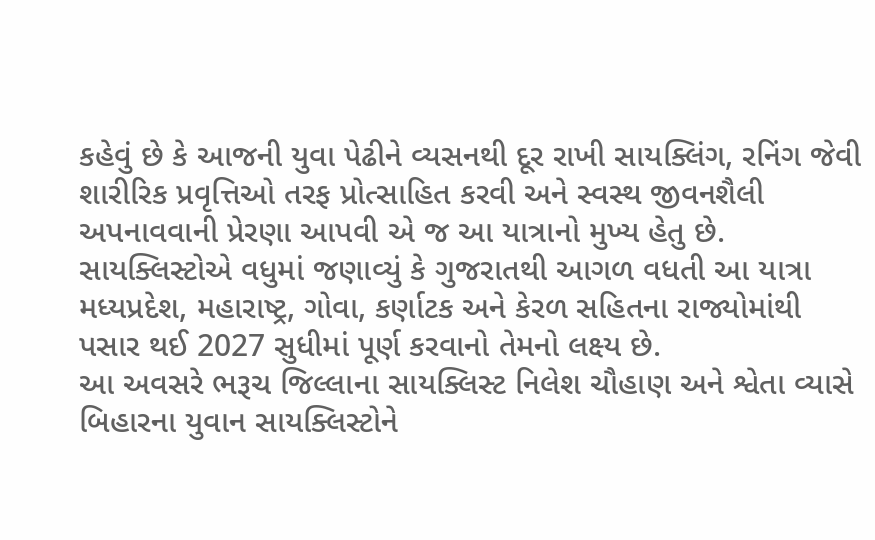કહેવું છે કે આજની યુવા પેઢીને વ્યસનથી દૂર રાખી સાયક્લિંગ, રનિંગ જેવી શારીરિક પ્રવૃત્તિઓ તરફ પ્રોત્સાહિત કરવી અને સ્વસ્થ જીવનશૈલી અપનાવવાની પ્રેરણા આપવી એ જ આ યાત્રાનો મુખ્ય હેતુ છે.
સાયક્લિસ્ટોએ વધુમાં જણાવ્યું કે ગુજરાતથી આગળ વધતી આ યાત્રા મધ્યપ્રદેશ, મહારાષ્ટ્ર, ગોવા, કર્ણાટક અને કેરળ સહિતના રાજ્યોમાંથી પસાર થઈ 2027 સુધીમાં પૂર્ણ કરવાનો તેમનો લક્ષ્ય છે.
આ અવસરે ભરૂચ જિલ્લાના સાયક્લિસ્ટ નિલેશ ચૌહાણ અને શ્વેતા વ્યાસે બિહારના યુવાન સાયક્લિસ્ટોને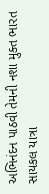અભિનંદન પાઠવી તેમની નશા મુક્ત ભારત સાયકલ યાત્રા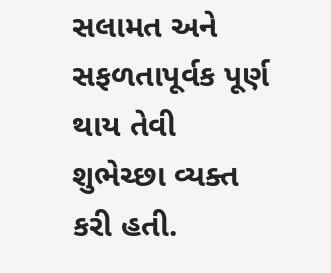સલામત અને સફળતાપૂર્વક પૂર્ણ થાય તેવી શુભેચ્છા વ્યક્ત કરી હતી.